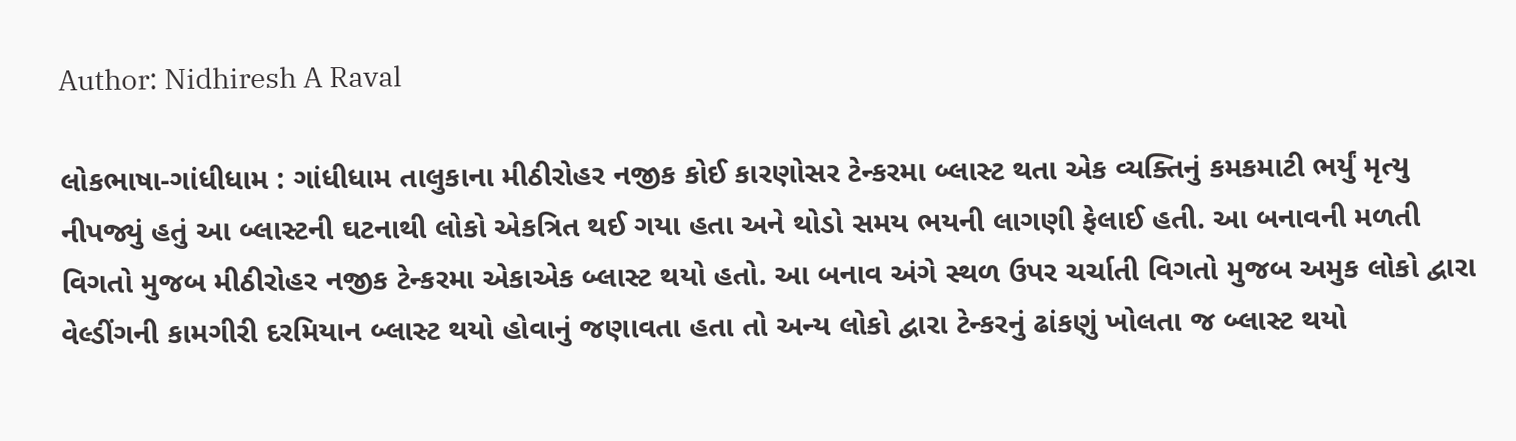Author: Nidhiresh A Raval

લોકભાષા-ગાંધીધામ : ગાંધીધામ તાલુકાના મીઠીરોહર નજીક કોઈ કારણોસર ટેન્કરમા બ્લાસ્ટ થતા એક વ્યક્તિનું કમકમાટી ભર્યું મૃત્યુ નીપજ્યું હતું આ બ્લાસ્ટની ઘટનાથી લોકો એકત્રિત થઈ ગયા હતા અને થોડો સમય ભયની લાગણી ફેલાઈ હતી. આ બનાવની મળતી વિગતો મુજબ મીઠીરોહર નજીક ટેન્કરમા એકાએક બ્લાસ્ટ થયો હતો. આ બનાવ અંગે સ્થળ ઉપર ચર્ચાતી વિગતો મુજબ અમુક લોકો દ્વારા વેલ્ડીંગની કામગીરી દરમિયાન બ્લાસ્ટ થયો હોવાનું જણાવતા હતા તો અન્ય લોકો દ્વારા ટેન્કરનું ઢાંકણું ખોલતા જ બ્લાસ્ટ થયો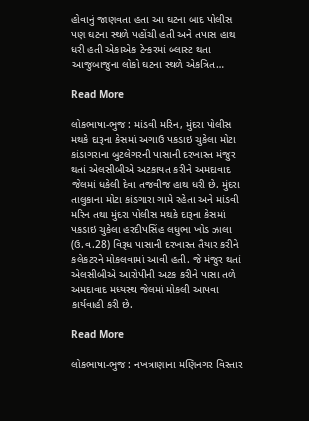હોવાનું જાણવતા હતા આ ઘટના બાદ પોલીસ પણ ઘટના સ્થળે પહોંચી હતી અને તપાસ હાથ ધરી હતી એકાએક ટેન્કરમાં બ્લાસ્ટ થતા આજુબાજુના લોકો ઘટના સ્થળે એકત્રિત…

Read More

લોકભાષા-ભુજ : માંડવી મરિન, મુંદરા પોલીસ મથકે દારૂના કેસમાં અગાઉ પકડાઇ ચુકેલા મોટા કાંડાગરાના બુટલેગરની પાસાની દરખાસ્ત મંજુર થતાં એલસીબીએ અટકાયત કરીને અમદાવાદ જેલમાં ધકેલી દેવા તજવીજ હાથ ધરી છે. મુંદરા તાલુકાના મોટા કાંડગારા ગામે રહેતા અને માંડવી મરિન તથા મુંદરા પોલીસ મથકે દારૂના કેસમાં પકડાઇ ચુકેલા હરદીપસિંહ લધુભા ખોડ ઝાલા (ઉ.વ.28) વિરૂધ પાસાની દરખાસ્ત તૈયાર કરીને કલેકટરને મોકલવામાં આવી હતી. જે મંજુર થતાં એલસીબીએ આરોપીની અટક કરીને પાસા તળે અમદાવાદ મધ્યસ્થ જેલમાં મોકલી આપવા કાર્યવાહી કરી છે.

Read More

લોકભાષા-ભુજ : નખત્રાણાના મણિનગર વિસ્તાર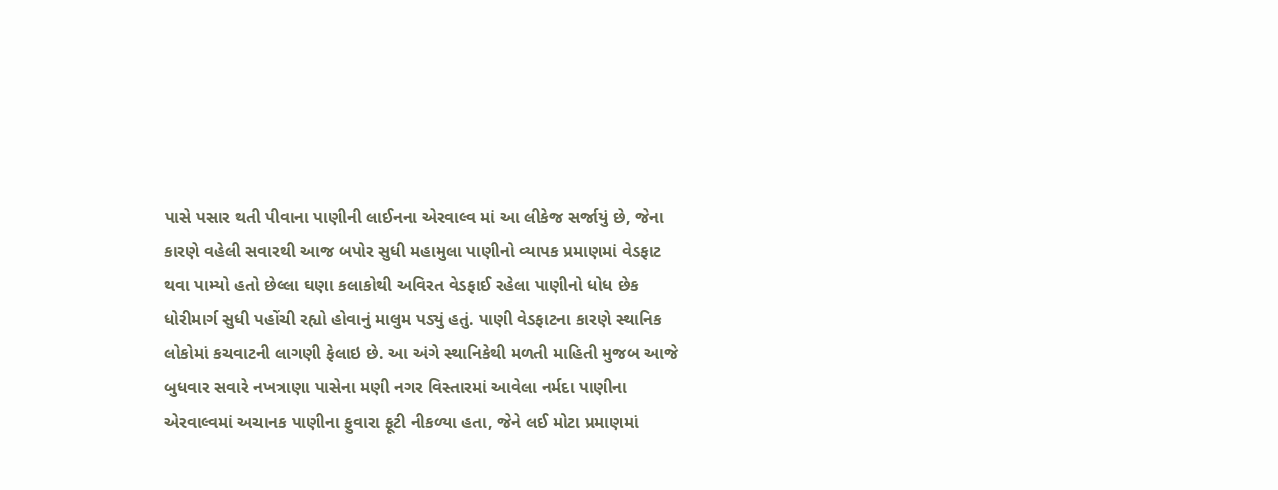પાસે પસાર થતી પીવાના પાણીની લાઈનના એરવાલ્વ માં આ લીકેજ સર્જાયું છે, જેના કારણે વહેલી સવારથી આજ બપોર સુધી મહામુલા પાણીનો વ્યાપક પ્રમાણમાં વેડફાટ થવા પામ્યો હતો છેલ્લા ઘણા કલાકોથી અવિરત વેડફાઈ રહેલા પાણીનો ધોધ છેક ધોરીમાર્ગ સુધી પહોંચી રહ્યો હોવાનું માલુમ પડ્યું હતું. પાણી વેડફાટના કારણે સ્થાનિક લોકોમાં કચવાટની લાગણી ફેલાઇ છે. આ અંગે સ્થાનિકેથી મળતી માહિતી મુજબ આજે બુધવાર સવારે નખત્રાણા પાસેના મણી નગર વિસ્તારમાં આવેલા નર્મદા પાણીના એરવાલ્વમાં અચાનક પાણીના ફુવારા ફૂટી નીકળ્યા હતા, જેને લઈ મોટા પ્રમાણમાં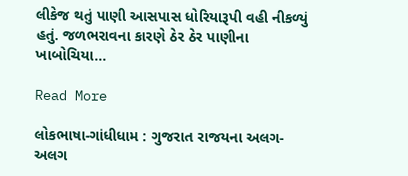લીકેજ થતું પાણી આસપાસ ધોરિયારૂપી વહી નીકળ્યું હતું. જળભરાવના કારણે ઠેર ઠેર પાણીના ખાબોચિયા…

Read More

લોકભાષા-ગાંધીધામ : ગુજરાત રાજયના અલગ-અલગ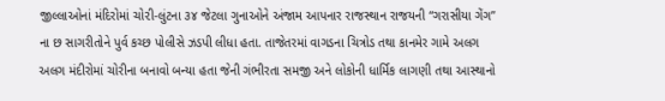જીલ્લાઓનાં મંદિરોમાં ચો૨ી-લુંટના ૩૪ જેટલા ગુનાઓને અંજામ આપનાર રાજસ્થાન રાજયની “ગરાસીયા ગેંગ” ના છ સાગરીતોને પુર્વ કચ્છ પોલીસે ઝડપી લીધા હતા. તાજેતરમાં વાગડના ચિત્રોડ તથા કાનમેર ગામે અલગ અલગ મંદીરોમાં ચોરીના બનાવો બન્યા હતા જેની ગંભીરતા સમજી અને લોકોની ધાર્મિક લાગણી તથા આસ્થાનો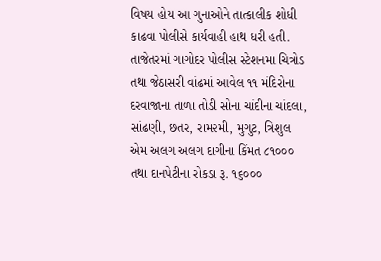વિષય હોય આ ગુનાઓને તાત્કાલીક શોધી કાઢવા પોલીસે કાર્યવાહી હાથ ધરી હતી. તાજેતરમાં ગાગોદર પોલીસ સ્ટેશનમા ચિત્રોડ તથા જેઠાસરી વાંઢમાં આવેલ ૧૧ મંદિરોના દરવાજાના તાળા તોડી સોના ચાંદીના ચાંદલા, સાંઢણી, છતર, રામ૨મી, મુગુટ, ત્રિશુલ એમ અલગ અલગ દાગીના કિંમત ૮૧૦૦૦ તથા દાનપેટીના રોકડા રૂ. ૧૬૦૦૦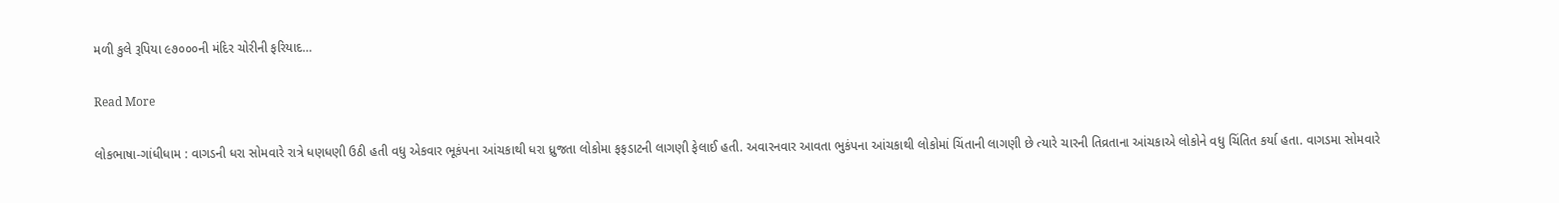મળી કુલે રૂપિયા ૯૭૦૦૦ની મંદિર ચોરીની ફરિયાદ…

Read More

લોકભાષા-ગાંધીધામ : વાગડની ધરા સોમવારે રાત્રે ધણધણી ઉઠી હતી વધુ એકવાર ભૂકંપના આંચકાથી ધરા ધ્રુજતા લોકોમા ફફડાટની લાગણી ફેલાઈ હતી. અવારનવાર આવતા ભુકંપના આંચકાથી લોકોમાં ચિંતાની લાગણી છે ત્યારે ચારની તિવ્રતાના આંચકાએ લોકોને વધુ ચિંતિત કર્યા હતા. વાગડમા સોમવારે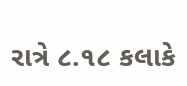રાત્રે ૮.૧૮ કલાકે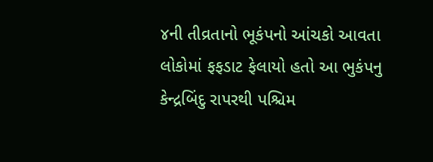૪ની તીવ્રતાનો ભૂકંપનો આંચકો આવતા લોકોમાં ફફડાટ ફેલાયો હતો આ ભુકંપનુ કેન્દ્રબિંદુ રાપરથી પશ્ચિમ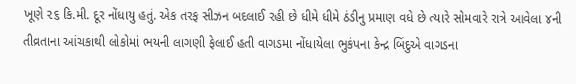ખૂણે ૨૬ કિ.મી. દૂર નોંધાયુ હતું. એક તરફ સીઝન બદલાઈ રહી છે ધીમે ધીમે ઠંડીનુ પ્રમાણ વધે છે ત્યારે સોમવારે રાત્રે આવેલા ૪ની તીવ્રતાના આંચકાથી લોકોમાં ભયની લાગણી ફેલાઈ હતી વાગડમા નોંધાયેલા ભુકંપના કેન્દ્ર બિંદુએ વાગડના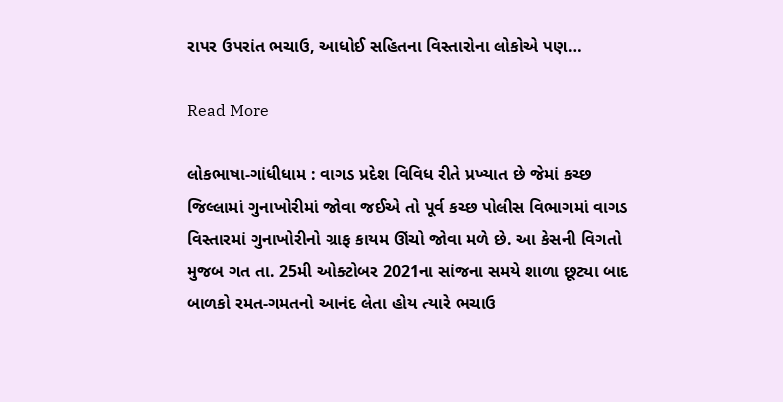રાપર ઉપરાંત ભચાઉ, આધોઈ સહિતના વિસ્તારોના લોકોએ પણ…

Read More

લોકભાષા-ગાંધીધામ : વાગડ પ્રદેશ વિવિધ રીતે પ્રખ્યાત છે જેમાં કચ્છ જિલ્લામાં ગુનાખોરીમાં જોવા જઈએ તો પૂર્વ કચ્છ પોલીસ વિભાગમાં વાગડ વિસ્તારમાં ગુનાખોરીનો ગ્રાફ કાયમ ઊંચો જોવા મળે છે. આ કેસની વિગતો મુજબ ગત તા. 25મી ઓક્ટોબર 2021ના સાંજના સમયે શાળા છૂટ્યા બાદ બાળકો રમત-ગમતનો આનંદ લેતા હોય ત્યારે ભચાઉ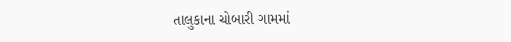તાલુકાના ચોબારી ગામમાં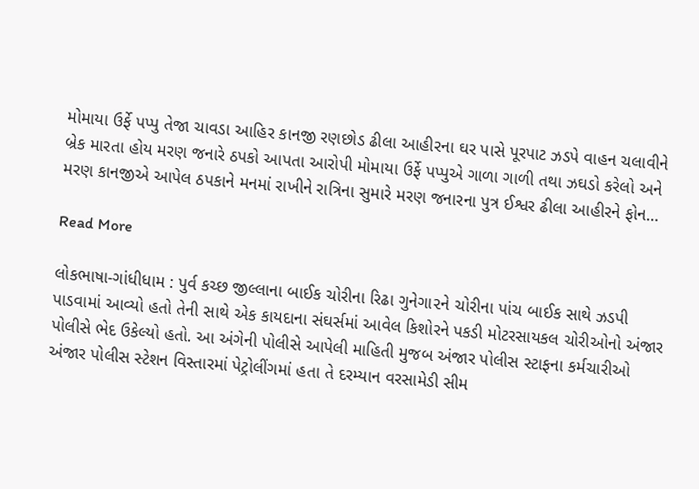મોમાયા ઉર્ફે પપ્પુ તેજા ચાવડા આહિર કાનજી રણછોડ ઢીલા આહીરના ઘર પાસે પૂરપાટ ઝડપે વાહન ચલાવીને બ્રેક મારતા હોય મરણ જનારે ઠપકો આપતા આરોપી મોમાયા ઉર્ફે પપ્પુએ ગાળા ગાળી તથા ઝઘડો કરેલો અને મરણ કાનજીએ આપેલ ઠપકાને મનમાં રાખીને રાત્રિના સુમારે મરણ જનારના પુત્ર ઈશ્વર ઢીલા આહીરને ફોન…

Read More

લોકભાષા-ગાંધીધામ : પુર્વ કચ્છ જીલ્લાના બાઈક ચોરીના રિઢા ગુનેગા૨ને ચોરીના પાંચ બાઈક સાથે ઝડપી પાડવામાં આવ્યો હતો તેની સાથે એક કાયદાના સંઘર્સમાં આવેલ કિશોરને પકડી મોટરસાયકલ ચોરીઓનો અંજાર પોલીસે ભેદ ઉકેલ્યો હતો. આ અંગેની પોલીસે આપેલી માહિતી મુજબ અંજાર પોલીસ સ્ટાફના કર્મચારીઓ અંજાર પોલીસ સ્ટેશન વિસ્તારમાં પેટ્રોલીંગમાં હતા તે દરમ્યાન વરસામેડી સીમ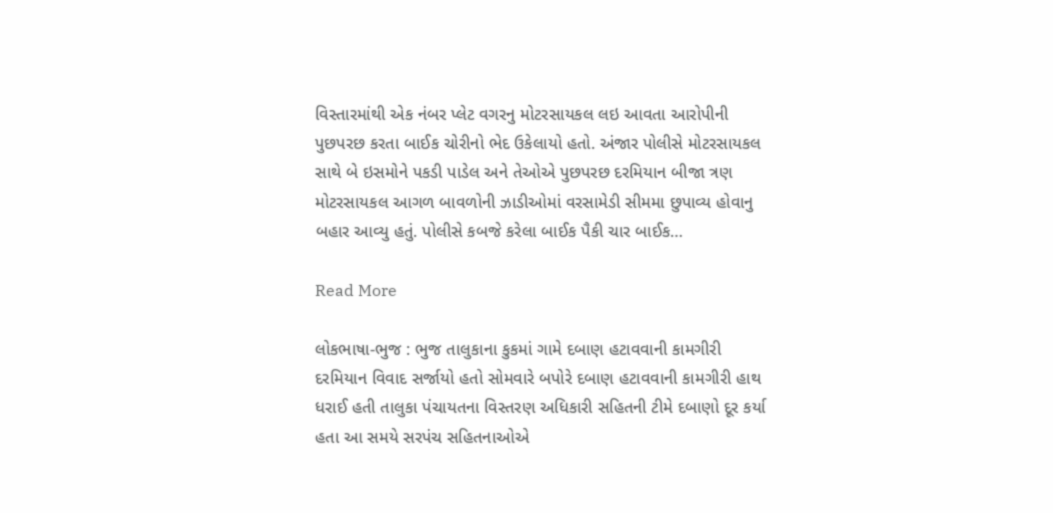વિસ્તારમાંથી એક નંબર પ્લેટ વગરનુ મોટરસાયકલ લઇ આવતા આરોપીની પુછપરછ કરતા બાઈક ચોરીનો ભેદ ઉકેલાયો હતો. અંજાર પોલીસે મોટરસાયકલ સાથે બે ઇસમોને પકડી પાડેલ અને તેઓએ પુછપરછ દરમિયાન બીજા ત્રણ મોટરસાયકલ આગળ બાવળોની ઝાડીઓમાં વરસામેડી સીમમા છુપાવ્ય હોવાનુ બહાર આવ્યુ હતું. પોલીસે કબજે કરેલા બાઈક પૈકી ચાર બાઈક…

Read More

લોકભાષા-ભુજ : ભુજ તાલુકાના કુકમાં ગામે દબાણ હટાવવાની કામગીરી દરમિયાન વિવાદ સર્જાયો હતો સોમવારે બપોરે દબાણ હટાવવાની કામગીરી હાથ ધરાઈ હતી તાલુકા પંચાયતના વિસ્તરણ અધિકારી સહિતની ટીમે દબાણો દૂર કર્યા હતા આ સમયે સરપંચ સહિતનાઓએ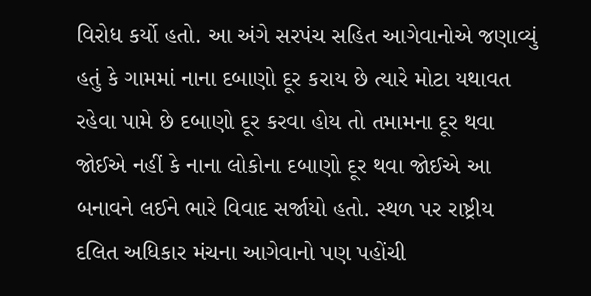વિરોધ કર્યો હતો. આ અંગે સરપંચ સહિત આગેવાનોએ જણાવ્યું હતું કે ગામમાં નાના દબાણો દૂર કરાય છે ત્યારે મોટા યથાવત રહેવા પામે છે દબાણો દૂર કરવા હોય તો તમામના દૂર થવા જોઈએ નહીં કે નાના લોકોના દબાણો દૂર થવા જોઈએ આ બનાવને લઈને ભારે વિવાદ સર્જાયો હતો. સ્થળ પર રાષ્ટ્રીય દલિત અધિકાર મંચના આગેવાનો પણ પહોંચી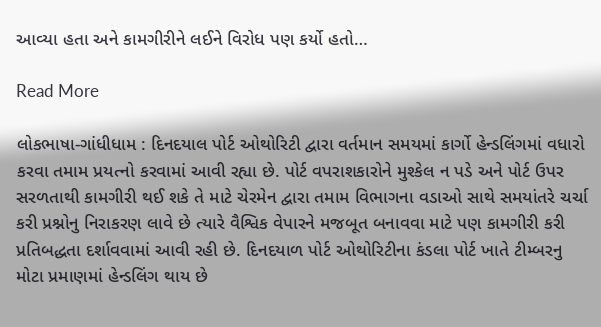આવ્યા હતા અને કામગીરીને લઈને વિરોધ પણ કર્યો હતો…

Read More

લોકભાષા-ગાંધીધામ : દિનદયાલ પોર્ટ ઓથોરિટી દ્વારા વર્તમાન સમયમાં કાર્ગો હેન્ડલિંગમાં વધારો કરવા તમામ પ્રયત્નો કરવામાં આવી રહ્યા છે. પોર્ટ વપરાશકારોને મુશ્કેલ ન પડે અને પોર્ટ ઉપર સરળતાથી કામગીરી થઈ શકે તે માટે ચેરમેન દ્વારા તમામ વિભાગના વડાઓ સાથે સમયાંતરે ચર્ચા કરી પ્રશ્નોનુ નિરાકરણ લાવે છે ત્યારે વૈશ્વિક વેપારને મજબૂત બનાવવા માટે પણ કામગીરી કરી પ્રતિબદ્ધતા દર્શાવવામાં આવી રહી છે. દિનદયાળ પોર્ટ ઓથોરિટીના કંડલા પોર્ટ ખાતે ટીમ્બરનુ મોટા પ્રમાણમાં હેન્ડલિંગ થાય છે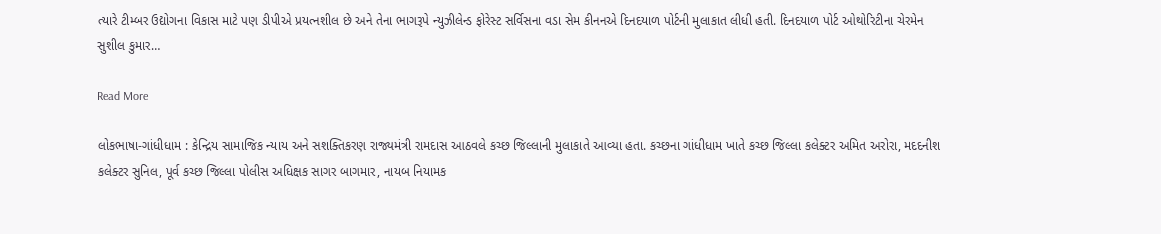ત્યારે ટીમ્બર ઉદ્યોગના વિકાસ માટે પણ ડીપીએ પ્રયત્નશીલ છે અને તેના ભાગરૂપે ન્યુઝીલેન્ડ ફોરેસ્ટ સર્વિસના વડા સેમ કીનનએ દિનદયાળ પોર્ટની મુલાકાત લીધી હતી. દિનદયાળ પોર્ટ ઓથોરિટીના ચેરમેન સુશીલ કુમાર…

Read More

લોકભાષા-ગાંધીધામ : કેન્દ્રિય સામાજિક ન્યાય અને સશક્તિકરણ રાજ્યમંત્રી રામદાસ આઠવલે કચ્છ જિલ્લાની મુલાકાતે આવ્યા હતા. કચ્છના ગાંધીધામ ખાતે કચ્છ જિલ્લા કલેક્ટર અમિત અરોરા, મદદનીશ કલેક્ટર સુનિલ, પૂર્વ કચ્છ જિલ્લા પોલીસ અધિક્ષક સાગર બાગમાર, નાયબ નિયામક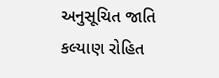અનુસૂચિત જાતિ કલ્યાણ રોહિત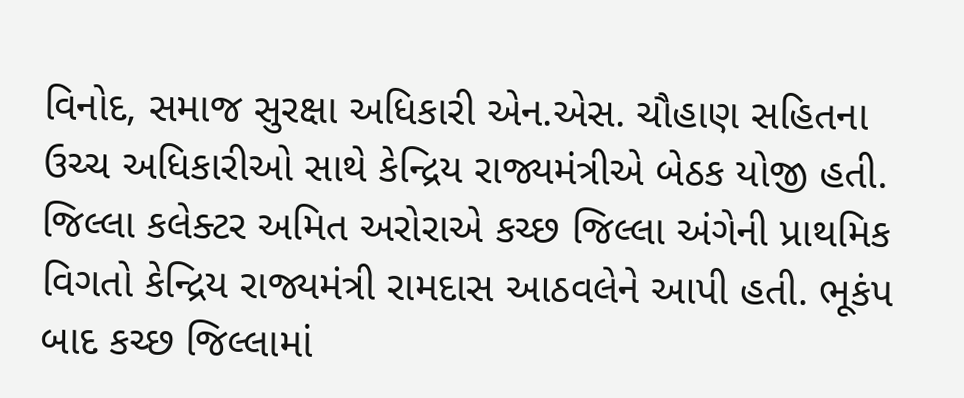વિનોદ, સમાજ સુરક્ષા અધિકારી એન.એસ. ચૌહાણ સહિતના ઉચ્ચ અધિકારીઓ સાથે કેન્દ્રિય રાજ્યમંત્રીએ બેઠક યોજી હતી. જિલ્લા કલેક્ટર અમિત અરોરાએ કચ્છ જિલ્લા અંગેની પ્રાથમિક વિગતો કેન્દ્રિય રાજ્યમંત્રી રામદાસ આઠવલેને આપી હતી. ભૂકંપ બાદ કચ્છ જિલ્લામાં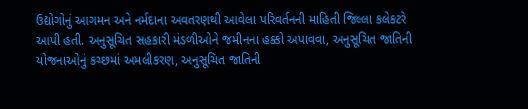ઉદ્યોગોનું આગમન અને નર્મદાના અવતરણથી આવેલા પરિવર્તનની માહિતી જિલ્લા કલેકટરે આપી હતી. અનુસૂચિત સહકારી મંડળીઓને જમીનના હક્કો અપાવવા, અનુસૂચિત જાતિની યોજનાઓનું કચ્છમાં અમલીકરણ, અનુસૂચિત જાતિની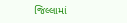જિલ્લામાં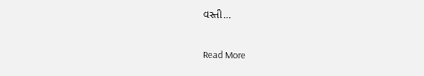વસ્તી…

Read More